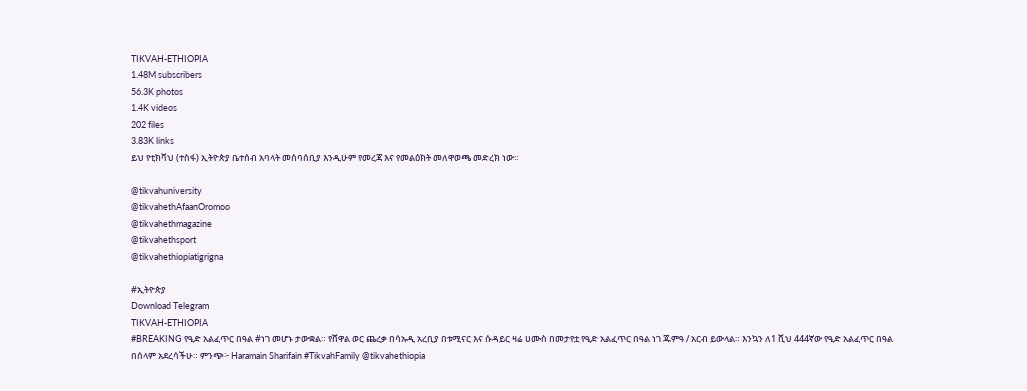TIKVAH-ETHIOPIA
1.48M subscribers
56.3K photos
1.4K videos
202 files
3.83K links
ይህ የቲክቫህ (ተስፋ) ኢትዮጵያ ቤተሰብ አባላት መሰባሰቢያ እንዲሁም የመረጃ እና የመልዕክት መለዋወጫ መድረክ ነው።

@tikvahuniversity
@tikvahethAfaanOromoo
@tikvahethmagazine
@tikvahethsport
@tikvahethiopiatigrigna

#ኢትዮጵያ
Download Telegram
TIKVAH-ETHIOPIA
#BREAKING የዒድ አልፈጥር በዓል #ነገ መሆኑ ታውቋል። የሸዋል ወር ጨረቃ በሳኡዲ አረቢያ በቱሚናር እና ሱዳይር ዛሬ ሀሙስ በመታየቷ የዒድ አልፈጥር በዓል ነገ ጁምዓ / አርብ ይውላል። እንኳን ለ1 ሺህ 444ኛው የዒድ አልፈጥር በዓል በሰላም አደረሳችሁ። ምንጭ፦ Haramain Sharifain #TikvahFamily @tikvahethiopia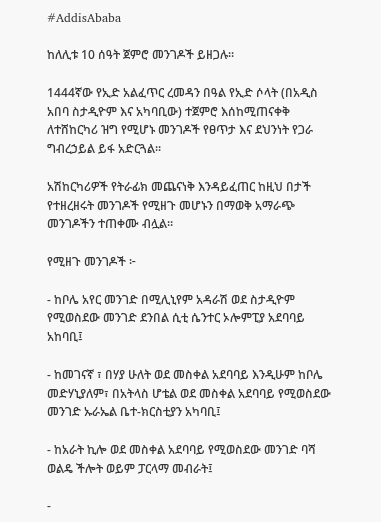#AddisAbaba

ከለሊቱ 10 ሰዓት ጀምሮ መንገዶች ይዘጋሉ።

1444ኛው የኢድ አልፈጥር ረመዳን በዓል የኢድ ሶላት (በአዲስ አበባ ስታዲዮም እና አካባቢው) ተጀምሮ እሰከሚጠናቀቅ ለተሸከርካሪ ዝግ የሚሆኑ መንገዶች የፀጥታ እና ደህንነት የጋራ ግብረኃይል ይፋ አድርጓል።

አሽከርካሪዎች የትራፊክ መጨናነቅ እንዳይፈጠር ከዚህ በታች የተዘረዘሩት መንገዶች የሚዘጉ መሆኑን በማወቅ አማራጭ መንገዶችን ተጠቀሙ ብሏል።

የሚዘጉ መንገዶች ፦

- ከቦሌ አየር መንገድ በሚሊኒየም አዳራሽ ወደ ስታዲዮም የሚወስደው መንገድ ደንበል ሲቲ ሴንተር ኦሎምፒያ አደባባይ አከባቢ፤

- ከመገናኛ ፣ በሃያ ሁለት ወደ መስቀል አደባባይ እንዲሁም ከቦሌ መድሃኒያለም፣ በአትላስ ሆቴል ወደ መስቀል አደባባይ የሚወስደው መንገድ ኡራኤል ቤተ-ክርስቲያን አካባቢ፤

- ከአራት ኪሎ ወደ መስቀል አደባባይ የሚወስደው መንገድ ባሻ ወልዴ ችሎት ወይም ፓርላማ መብራት፤

-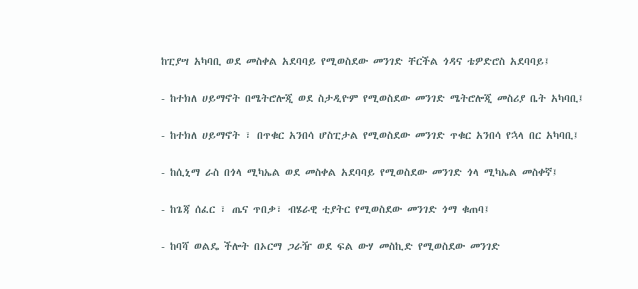ከፒያሣ አካባቢ ወደ መስቀል አደባባይ የሚወስደው መንገድ ቸርችል ጎዳና ቴዎድሮስ አደባባይ፤

- ከተክለ ሀይማኖት በሜትሮሎጂ ወደ ስታዲዮም የሚወስደው መንገድ ሜትሮሎጂ መስሪያ ቤት አካባቢ፤

- ከተክለ ሀይማኖት ፣ በጥቁር አንበሳ ሆስፒታል የሚወስደው መንገድ ጥቁር አንበሳ የኋላ በር አካባቢ፤

- ከሲኒማ ራስ በጎላ ሚካኤል ወደ መስቀል አደባባይ የሚወስደው መንገድ ጎላ ሚካኤል መስቀኛ፤

- ከጌጃ ሰፈር ፣ ጤና ጥበቃ፣ ብሄራዊ ቲያትር የሚወስደው መንገድ ጎማ ቁጠባ፤

- ከባሻ ወልዴ ችሎት በኦርማ ጋራዥ ወደ ፍል ውሃ መስኪድ የሚወስደው መንገድ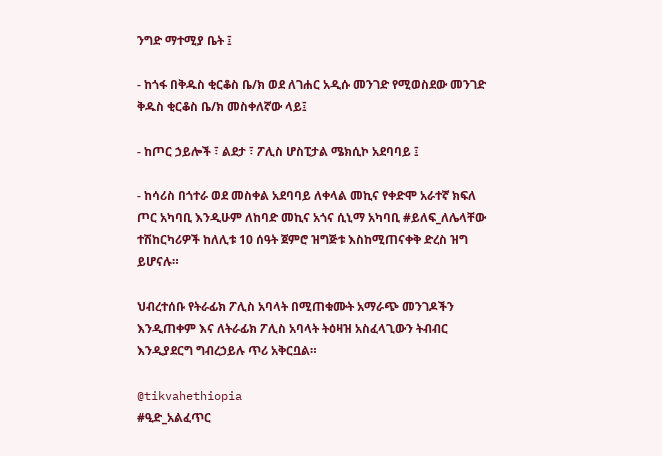ንግድ ማተሚያ ቤት ፤

- ከጎፋ በቅዱስ ቂርቆስ ቤ/ክ ወደ ለገሐር አዲሱ መንገድ የሚወስደው መንገድ ቅዱስ ቂርቆስ ቤ/ክ መስቀለኛው ላይ፤

- ከጦር ኃይሎች ፣ ልደታ ፣ ፖሊስ ሆስፒታል ሜክሲኮ አደባባይ ፤

- ከሳሪስ በጎተራ ወደ መስቀል አደባባይ ለቀላል መኪና የቀድሞ አራተኛ ክፍለ ጦር አካባቢ እንዲሁም ለከባድ መኪና አጎና ሲኒማ አካባቢ #ይለፍ_ለሌላቸው ተሽከርካሪዎች ከለሊቱ 10 ሰዓት ጀምሮ ዝግጅቱ እስከሚጠናቀቅ ድረስ ዝግ ይሆናሉ።

ህብረተሰቡ የትራፊክ ፖሊስ አባላት በሚጠቁሙት አማራጭ መንገዶችን እንዲጠቀም እና ለትራፊክ ፖሊስ አባላት ትዕዛዝ አስፈላጊውን ትብብር እንዲያደርግ ግብረኃይሉ ጥሪ አቅርቧል።

@tikvahethiopia
#ዒድ_አልፈጥር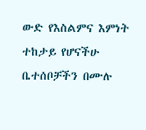ውድ የእስልምና እምነት ተከታይ የሆናችሁ ቤተሰቦቻችን በሙሉ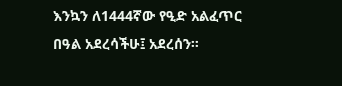እንኳን ለ1444ኛው የዒድ አልፈጥር በዓል አደረሳችሁ፤ አደረሰን።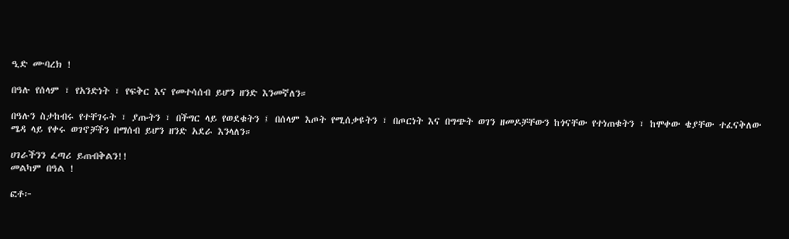ዒድ ሙባረክ !

በዓሉ የሰላም ፣ የአንድነት ፣ የፍቅር እና የመተሳሰብ ይሆን ዘንድ እንመኛለን።

በዓሉን ስታከብሩ የተቸገሩት ፣ ያጡትን ፣ በችግር ላይ የወደቁትን ፤ በሰላም እጦት የሚሰቃዩትን ፣ በጦርነት እና በግጭት ወገን ዘመዶቻቸውን ከጎናቸው የተነጠቁትን ፣ ከሞቀው ቄያቸው ተፈናቅለው ሜዳ ላይ የቀሩ ወገኖቻችን በማሰብ ይሆን ዘንድ አደራ እንላለን።

ሀገራችንን ፈጣሪ ይጠብቅልን!!
መልካም በዓል !

ፎቶ፦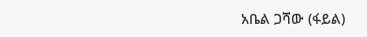አቤል ጋሻው (ፋይል)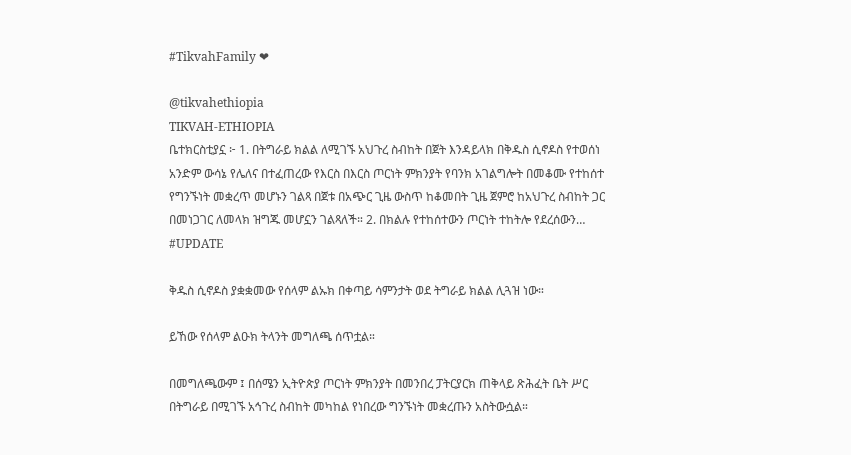#TikvahFamily ❤

@tikvahethiopia
TIKVAH-ETHIOPIA
ቤተክርስቲያኗ ፦ 1. በትግራይ ክልል ለሚገኙ አህጉረ ስብከት በጀት እንዳይላክ በቅዱስ ሲኖዶስ የተወሰነ አንድም ውሳኔ የሌለና በተፈጠረው የእርስ በእርስ ጦርነት ምክንያት የባንክ አገልግሎት በመቆሙ የተከሰተ የግንኙነት መቋረጥ መሆኑን ገልጻ በጀቱ በአጭር ጊዜ ውስጥ ከቆመበት ጊዜ ጀምሮ ከአህጉረ ስብከት ጋር በመነጋገር ለመላክ ዝግጁ መሆኗን ገልጻለች። 2. በክልሉ የተከሰተውን ጦርነት ተከትሎ የደረሰውን…
#UPDATE

ቅዱስ ሲኖዶስ ያቋቋመው የሰላም ልኡክ በቀጣይ ሳምንታት ወደ ትግራይ ክልል ሊጓዝ ነው።

ይኸው የሰላም ልዑክ ትላንት መግለጫ ሰጥቷል።

በመግለጫውም ፤ በሰሜን ኢትዮጵያ ጦርነት ምክንያት በመንበረ ፓትርያርክ ጠቅላይ ጽሕፈት ቤት ሥር በትግራይ በሚገኙ አኅጉረ ስብከት መካከል የነበረው ግንኙነት መቋረጡን አስትውሷል።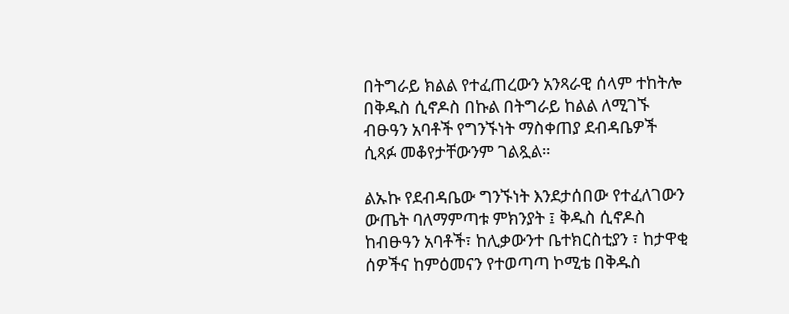በትግራይ ክልል የተፈጠረውን አንጻራዊ ሰላም ተከትሎ በቅዱስ ሲኖዶስ በኩል በትግራይ ከልል ለሚገኙ ብፁዓን አባቶች የግንኙነት ማስቀጠያ ደብዳቤዎች ሲጻፉ መቆየታቸውንም ገልጿል።

ልኡኩ የደብዳቤው ግንኙነት እንደታሰበው የተፈለገውን ውጤት ባለማምጣቱ ምክንያት ፤ ቅዱስ ሲኖዶስ ከብፁዓን አባቶች፣ ከሊቃውንተ ቤተክርስቲያን ፣ ከታዋቂ ሰዎችና ከምዕመናን የተወጣጣ ኮሚቴ በቅዱስ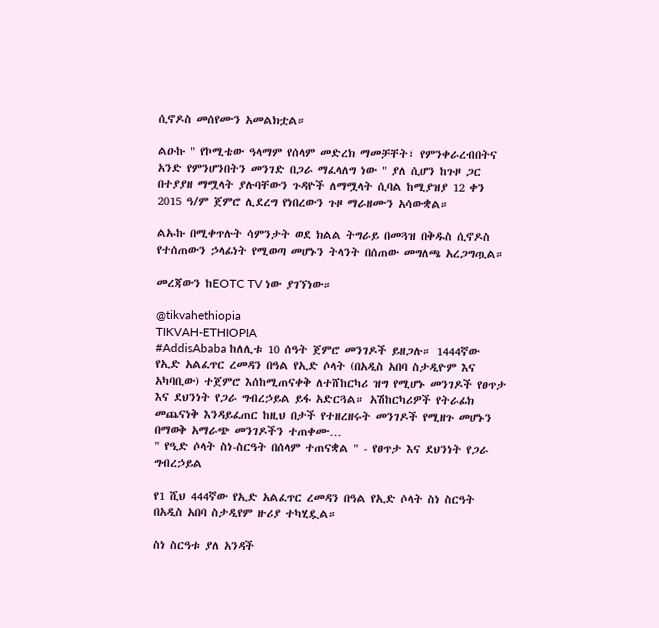ሲኖዶስ መሰየሙን አመልክቷል።

ልዑኩ " የኮሚቴው ዓላማም የሰላም መድረክ ማመቻቸት፣ የምንቀራረብበትና አንድ የምንሆንበትን መንገድ በጋራ ማፈላለግ ነው " ያለ ሲሆን ከጉዞ ጋር በተያያዘ ማሟላት ያሉባቸውን ጉዳዮች ለማሟላት ሲባል ከሚያዝያ 12 ቀን 2015 ዓ/ም ጀምሮ ሊደረግ የነበረውን ጉዞ ማራዘሙን አሳውቋል።

ልኡኩ በሚቀጥሉት ሳምንታት ወደ ክልል ትግራይ በመጓዝ በቅዱስ ሲኖዶስ የተሰጠውን ኃላፊነት የሚወጣ መሆኑን ትላንት በሰጠው መግለጫ አረጋግጧል።

መረጃውን ከEOTC TV ነው ያገኘነው።

@tikvahethiopia
TIKVAH-ETHIOPIA
#AddisAbaba ከለሊቱ 10 ሰዓት ጀምሮ መንገዶች ይዘጋሉ። 1444ኛው የኢድ አልፈጥር ረመዳን በዓል የኢድ ሶላት (በአዲስ አበባ ስታዲዮም እና አካባቢው) ተጀምሮ እሰከሚጠናቀቅ ለተሸከርካሪ ዝግ የሚሆኑ መንገዶች የፀጥታ እና ደህንነት የጋራ ግብረኃይል ይፋ አድርጓል። አሽከርካሪዎች የትራፊክ መጨናነቅ እንዳይፈጠር ከዚህ በታች የተዘረዘሩት መንገዶች የሚዘጉ መሆኑን በማወቅ አማራጭ መንገዶችን ተጠቀሙ…
" የዒድ ሶላት ስነ-ስርዓት በሰላም ተጠናቋል " - የፀጥታ እና ደህንነት የጋራ ግብረኃይል

የ1 ሺህ 444ኛው የኢድ አልፈጥር ረመዳን በዓል የኢድ ሶላት ስነ ስርዓት በአዲስ አበባ ስታዲየም ዙሪያ ተካሂዷል።

ስነ ስርዓቱ ያለ አንዳች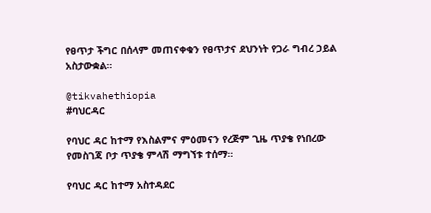የፀጥታ ችግር በሰላም መጠናቀቁን የፀጥታና ደህንነት የጋራ ግብረ ኃይል አስታውቋል።

@tikvahethiopia
#ባህርዳር

የባህር ዳር ከተማ የእስልምና ምዕመናን የረጅም ጊዜ ጥያቄ የነበረው የመስገጃ ቦታ ጥያቄ ምላሽ ማግኘቱ ተሰማ።

የባህር ዳር ከተማ አስተዳደር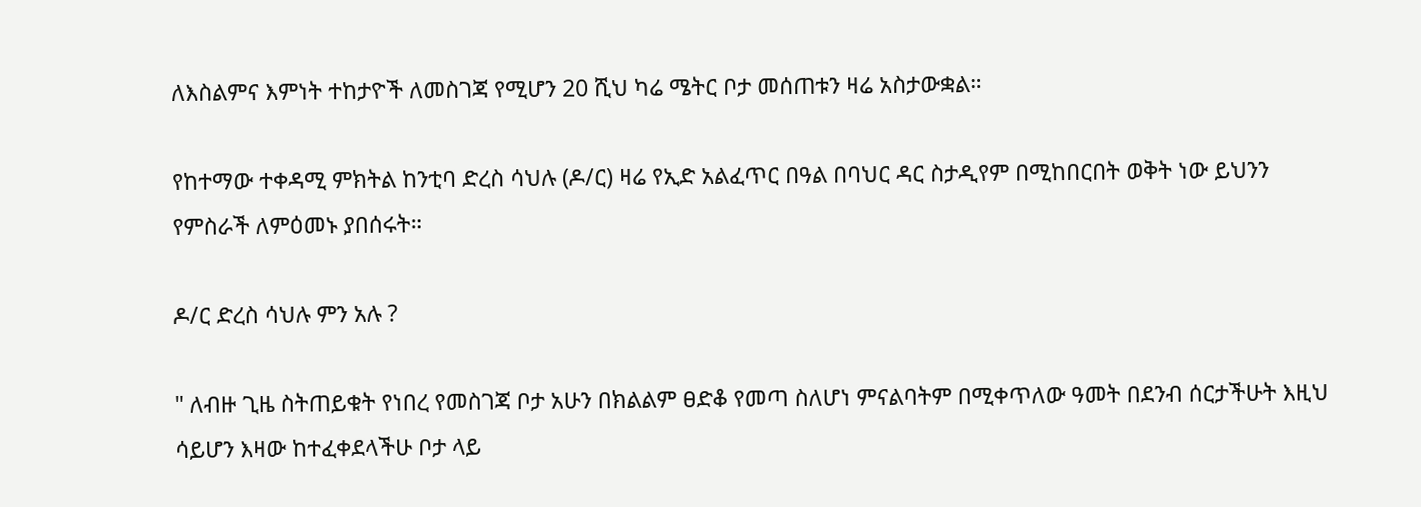ለእስልምና እምነት ተከታዮች ለመስገጃ የሚሆን 20 ሺህ ካሬ ሜትር ቦታ መሰጠቱን ዛሬ አስታውቋል።

የከተማው ተቀዳሚ ምክትል ከንቲባ ድረስ ሳህሉ (ዶ/ር) ዛሬ የኢድ አልፈጥር በዓል በባህር ዳር ስታዲየም በሚከበርበት ወቅት ነው ይህንን የምስራች ለምዕመኑ ያበሰሩት።

ዶ/ር ድረስ ሳህሉ ምን አሉ ?

" ለብዙ ጊዜ ስትጠይቁት የነበረ የመስገጃ ቦታ አሁን በክልልም ፀድቆ የመጣ ስለሆነ ምናልባትም በሚቀጥለው ዓመት በደንብ ሰርታችሁት እዚህ ሳይሆን እዛው ከተፈቀደላችሁ ቦታ ላይ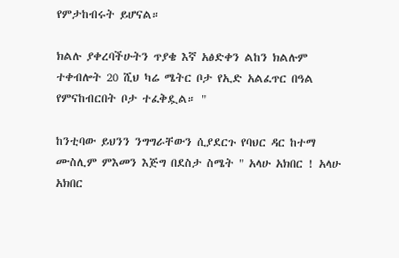የምታከብሩት ይሆናል።

ክልሉ ያቀረባችሁትን ጥያቄ እኛ አፅድቀን ልከን ክልሉም ተቀብሎት 20 ሺህ ካሬ ሜትር ቦታ የኢድ አልፈጥር በዓል የምናከብርበት ቦታ ተፈቅዷል። "

ከንቲባው ይህንን ንግግራቸውን ሲያደርጉ የባህር ዳር ከተማ ሙስሊም ምእመን እጅግ በደስታ ስሜት " አላሁ አክበር ! አላሁ አክበር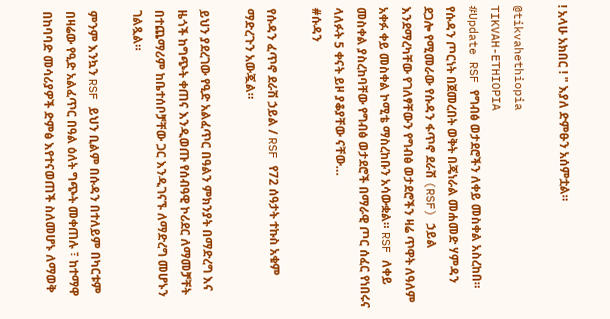! አላሁ አክበር ! " እያለ ድምፁን አሰምቷል።

@tikvahethiopia
TIKVAH-ETHIOPIA
#Update RSF የግብፅ ወታደሮችን ለቀይ መስቀል አስረከበ። የሱዳን ጦርነት በጀመረበት ወቅት በጄነራል መሐመድ ሃምዳን ደጋሎ የሚመራው የሱዳን ፋጥኖ ደራሽ (RSF) ኃይል እንደማረካቸው የገለፃቸውን የግብፅ ወታደሮችን ዛሬ ጥዋት ለዓለም አቀፉ ቀይ መስቀል ኮሚቴ ማስረከቡን አሳውቋል። RSF ለቀይ መስቀል ያስረከባቸው የግብፅ ወታደሮች በማራዊ ጦር ሰፈር የነበሩና ላለፉት 5 ቀናት ይዞ ያቆያቸው ናቸው…
#ሱዳን

የሱዳን ፈጥኖ ደራሽ ኃይል / RSF የ72 ሰዓታት ተኩስ አቁም ማድረጉን አውጇል።

ይህን ያደረገው የዒድ አልፈጥር በዓልን ምክንያት በማድረግ እና ዜጎች ከግጭት ቀጠና እንዲወጡ የሰብዓዊ ኮሪደር ለማመቻቸት በተጨማሪም ከቤተሰቦቻቸው ጋር እንዲገናኙ ለማድረግ መሆኑን ገልጿል።

ምንም እንኳን RSF ይህን ቢልም በሱዳን በተለይም በካርቱም በዛሬው የዒድ አልፈጥር በዓል ዕለት ግጭት መቀጠሉ ፣ ከተማዋ በከባባድ መሳሪያዎች ድምፅ እየተናወጠች ስለመሆኑ ለማወቅ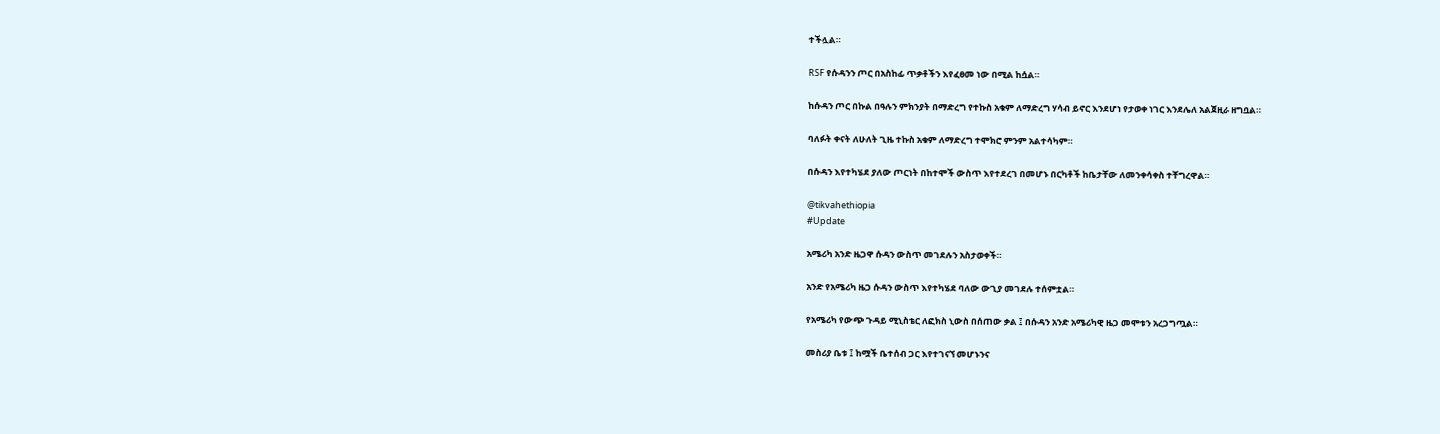ተችሏል።

RSF የሱዳንን ጦር በአስከፊ ጥቃቶችን እየፈፀመ ነው በሚል ከሷል።

ከሱዳን ጦር በኩል በዓሉን ምክንያት በማድረግ የተኩስ አቁም ለማድረግ ሃሳብ ይኖር እንደሆነ የታወቀ ነገር እንደሌለ አልጀዚራ ዘግቧል።

ባለፉት ቀናት ለሁለት ጊዜ ተኩስ አቁም ለማድረግ ተሞክሮ ምንም አልተሳካም።

በሱዳን እየተካሄደ ያለው ጦርነት በከተሞች ውስጥ እየተደረገ በመሆኑ በርካቶች ከቤታቸው ለመንቀሳቀስ ተቸግረዋል።

@tikvahethiopia
#Update

አሜሪካ አንድ ዜጋዋ ሱዳን ውስጥ መገደሉን አስታወቀች።

አንድ የአሜሪካ ዜጋ ሱዳን ውስጥ እየተካሄደ ባለው ውጊያ መገደሉ ተሰምቷል።

የአሜሪካ የውጭ ጉዳይ ሚኒስቴር ለፎክስ ኒውስ በሰጠው ቃል ፤ በሱዳን አንድ አሜሪካዊ ዜጋ መሞቱን አረጋግጧል።

መስሪያ ቤቱ ፤ ከሟች ቤተሰብ ጋር እየተገናኘ መሆኑንና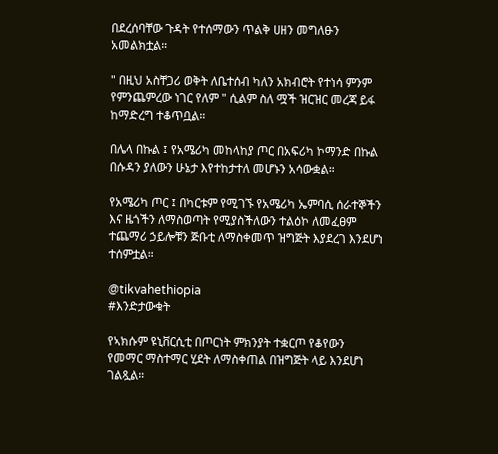በደረሰባቸው ጉዳት የተሰማውን ጥልቅ ሀዘን መግለፁን አመልክቷል።

" በዚህ አስቸጋሪ ወቅት ለቤተሰብ ካለን አክብሮት የተነሳ ምንም የምንጨምረው ነገር የለም " ሲልም ስለ ሟች ዝርዝር መረጃ ይፋ ከማድረግ ተቆጥቧል።

በሌላ በኩል ፤ የአሜሪካ መከላከያ ጦር በአፍሪካ ኮማንድ በኩል በሱዳን ያለውን ሁኔታ እየተከታተለ መሆኑን አሳውቋል።

የአሜሪካ ጦር ፤ በካርቱም የሚገኙ የአሜሪካ ኤምባሲ ሰራተኞችን እና ዜጎችን ለማስወጣት የሚያስችለውን ተልዕኮ ለመፈፀም ተጨማሪ ኃይሎቹን ጅቡቲ ለማስቀመጥ ዝግጅት እያደረገ እንደሆነ ተሰምቷል።

@tikvahethiopia
#እንድታውቁት

የኣክሱም ዩኒቨርሲቲ በጦርነት ምክንያት ተቋርጦ የቆየውን የመማር ማስተማር ሂደት ለማስቀጠል በዝግጅት ላይ እንደሆነ ገልጿል።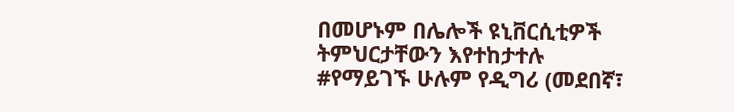በመሆኑም በሌሎች ዩኒቨርሲቲዎች ትምህርታቸውን እየተከታተሉ #የማይገኙ ሁሉም የዲግሪ (መደበኛ፣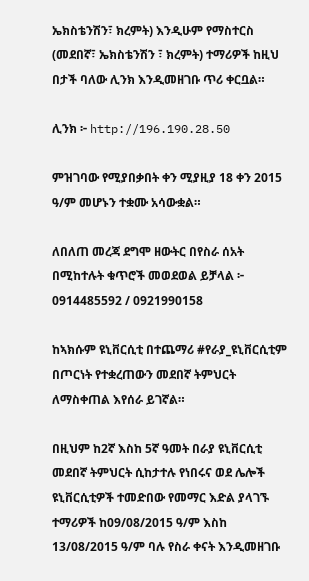ኤክስቴንሽን፣ ክረምት) እንዲሁም የማስተርስ (መደበኛ፣ ኤክስቴንሽን ፣ ክረምት) ተማሪዎች ከዚህ በታች ባለው ሊንክ እንዲመዘገቡ ጥሪ ቀርቧል።

ሊንክ ፦ http://196.190.28.50

ምዝገባው የሚያበቃበት ቀን ሚያዚያ 18 ቀን 2015 ዓ/ም መሆኑን ተቋሙ አሳውቋል።

ለበለጠ መረጃ ደግሞ ዘውትር በየስራ ሰአት በሚከተሉት ቁጥሮች መወደወል ይቻላል ፦ 0914485592 / 0921990158

ከኣክሱም ዩኒቨርሲቲ በተጨማሪ #የራያ_ዩኒቨርሲቲም በጦርነት የተቋረጠውን መደበኛ ትምህርት ለማስቀጠል እየሰራ ይገኛል።

በዚህም ከ2ኛ እስከ 5ኛ ዓመት በራያ ዩኒቨርሲቲ መደበኛ ትምህርት ሲከታተሉ የነበሩና ወደ ሌሎች ዩኒቨርሲቲዎች ተመድበው የመማር እድል ያላገኙ ተማሪዎች ከ09/08/2015 ዓ/ም እስከ 13/08/2015 ዓ/ም ባሉ የስራ ቀናት እንዲመዘገቡ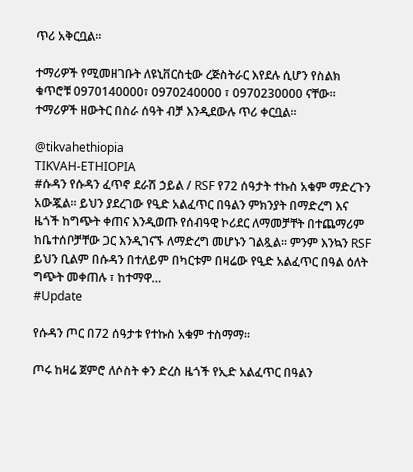ጥሪ አቅርቧል።

ተማሪዎች የሚመዘገቡት ለዩኒቨርስቲው ረጅስትራር እየደሉ ሲሆን የስልክ ቁጥሮቹ 0970140000፣ 0970240000 ፣ 0970230000 ናቸው። ተማሪዎች ዘውትር በስራ ሰዓት ብቻ እንዲደውሉ ጥሪ ቀርቧል።

@tikvahethiopia
TIKVAH-ETHIOPIA
#ሱዳን የሱዳን ፈጥኖ ደራሽ ኃይል / RSF የ72 ሰዓታት ተኩስ አቁም ማድረጉን አውጇል። ይህን ያደረገው የዒድ አልፈጥር በዓልን ምክንያት በማድረግ እና ዜጎች ከግጭት ቀጠና እንዲወጡ የሰብዓዊ ኮሪደር ለማመቻቸት በተጨማሪም ከቤተሰቦቻቸው ጋር እንዲገናኙ ለማድረግ መሆኑን ገልጿል። ምንም እንኳን RSF ይህን ቢልም በሱዳን በተለይም በካርቱም በዛሬው የዒድ አልፈጥር በዓል ዕለት ግጭት መቀጠሉ ፣ ከተማዋ…
#Update

የሱዳን ጦር በ72 ሰዓታቱ የተኩስ አቁም ተስማማ።

ጦሩ ከዛሬ ጀምሮ ለሶስት ቀን ድረስ ዜጎች የኢድ አልፈጥር በዓልን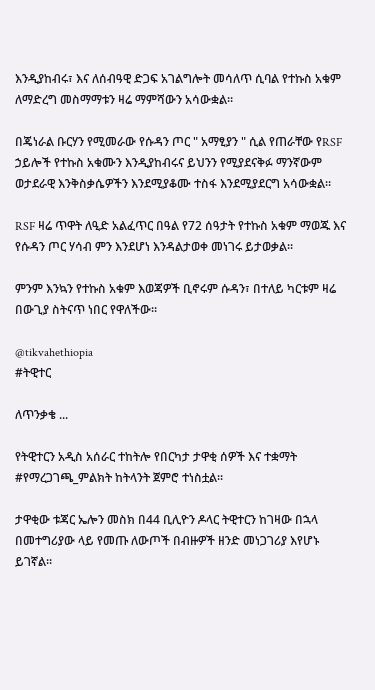እንዲያከብሩ፣ እና ለሰብዓዊ ድጋፍ አገልግሎት መሳለጥ ሲባል የተኩስ አቁም ለማድረግ መስማማቱን ዛሬ ማምሻውን አሳውቋል።

በጄነራል ቡርሃን የሚመራው የሱዳን ጦር " አማፂያን " ሲል የጠራቸው የRSF ኃይሎች የተኩስ አቁሙን እንዲያከብሩና ይህንን የሚያደናቅፉ ማንኛውም ወታደራዊ እንቅስቃሴዎችን እንደሚያቆሙ ተስፋ እንደሚያደርግ አሳውቋል።

RSF ዛሬ ጥዋት ለዒድ አልፈጥር በዓል የ72 ሰዓታት የተኩስ አቁም ማወጁ እና የሱዳን ጦር ሃሳብ ምን እንደሆነ እንዳልታወቀ መነገሩ ይታወቃል።

ምንም እንኳን የተኩስ አቁም እወጃዎች ቢኖሩም ሱዳን፣ በተለይ ካርቱም ዛሬ በውጊያ ስትናጥ ነበር የዋለችው።

@tikvahethiopia
#ትዊተር

ለጥንቃቄ ...

የትዊተርን አዲስ አሰራር ተከትሎ የበርካታ ታዋቂ ሰዎች እና ተቋማት #የማረጋገጫ_ምልክት ከትላንት ጀምሮ ተነስቷል።

ታዋቂው ቱጃር ኤሎን መስክ በ44 ቢሊዮን ዶላር ትዊተርን ከገዛው በኋላ በመተግሪያው ላይ የመጡ ለውጦች በብዙዎች ዘንድ መነጋገሪያ እየሆኑ ይገኛል።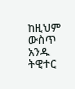ከዚህም ውስጥ አንዱ ትዊተር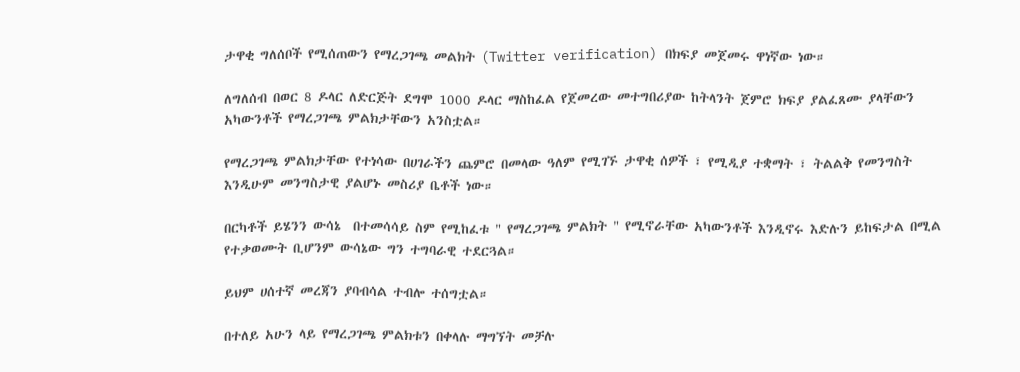ታዋቂ ግለሰቦች የሚሰጠውን የማረጋገጫ መልክት (Twitter verification) በክፍያ መጀመሩ ዋነኛው ነው።

ለግለሰብ በወር 8 ዶላር ለድርጅት ደግሞ 1000 ዶላር ማስከፈል የጀመረው መተግበሪያው ከትላንት ጀምሮ ክፍያ ያልፈጸሙ ያላቸውን አካውንቶች የማረጋገጫ ምልክታቸውን አንስቷል።

የማረጋገጫ ምልክታቸው የተነሳው በሀገራችን ጨምሮ በመላው ዓለም የሚገኙ ታዋቂ ሰዎች ፣ የሚዲያ ተቋማት ፣ ትልልቅ የመንግስት እንዲሁም መንግስታዊ ያልሆኑ መስሪያ ቤቶች ነው።

በርካቶች ይሄንን ውሳኔ  በተመሳሳይ ስም የሚከፈቱ " የማረጋገጫ ምልክት " የሚኖራቸው አካውንቶች እንዲኖሩ እድሉን ይከፍታል በሚል የተቃወሙት ቢሆንም ውሳኔው ግን ተግባራዊ ተደርጓል።

ይህም ሀሰተኛ መረጃን ያባብሳል ተብሎ ተሰግቷል።

በተለይ አሁን ላይ የማረጋገጫ ምልክቱን በቀላሉ ማግኘት መቻሉ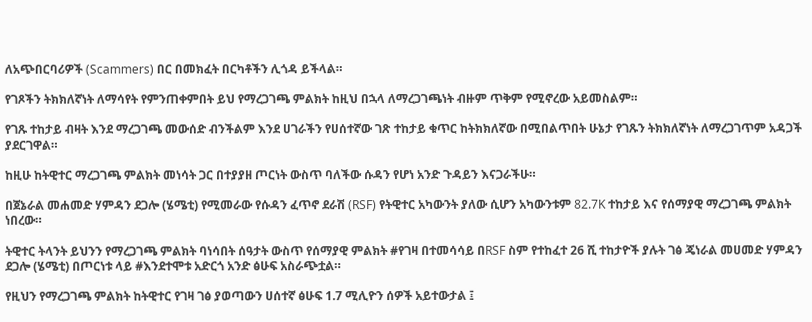ለአጭበርባሪዎች (Scammers) በር በመክፈት በርካቶችን ሊጎዳ ይችላል።

የገጾችን ትክክለኛነት ለማሳየት የምንጠቀምበት ይህ የማረጋገጫ ምልክት ከዚህ በኋላ ለማረጋገጫነት ብዙም ጥቅም የሚኖረው አይመስልም።

የገጹ ተከታይ ብዛት እንደ ማረጋገጫ መውሰድ ብንችልም እንደ ሀገራችን የሀሰተኛው ገጽ ተከታይ ቁጥር ከትክክለኛው በሚበልጥበት ሁኔታ የገጹን ትክክለኛነት ለማረጋገጥም አዳጋች ያደርገዋል።

ከዚሁ ከትዊተር ማረጋገጫ ምልክት መነሳት ጋር በተያያዘ ጦርነት ውስጥ ባለችው ሱዳን የሆነ አንድ ጉዳይን እናጋራችሁ።

በጀኔራል መሐመድ ሃምዳን ደጋሎ (ሄሜቲ) የሚመራው የሱዳን ፈጥኖ ደራሽ (RSF) የትዊተር አካውንት ያለው ሲሆን አካውንቱም 82.7K ተከታይ እና የሰማያዊ ማረጋገጫ ምልክት ነበረው።

ትዊተር ትላንት ይህንን የማረጋገጫ ምልክት ባነሳበት ሰዓታት ውስጥ የሰማያዊ ምልክት #የገዛ በተመሳሳይ በRSF ስም የተከፈተ 26 ሺ ተከታዮች ያሉት ገፅ ጄነራል መሀመድ ሃምዳን ደጋሎ (ሄሜቲ) በጦርነቱ ላይ #እንደተሞቱ አድርጎ አንድ ፅሁፍ አስራጭቷል።

የዚህን የማረጋገጫ ምልክት ከትዊተር የገዛ ገፅ ያወጣውን ሀሰተኛ ፅሁፍ 1.7 ሚሊዮን ሰዎች አይተውታል ፤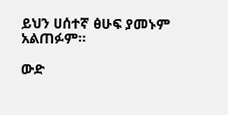ይህን ሀሰተኛ ፅሁፍ ያመኑም አልጠፉም።

ውድ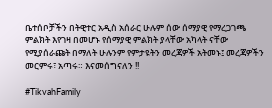ቤተሰቦቻችን በትዊተር አዲስ አሰራር ሁሉም ሰው ሰማያዊ የማረጋገጫ ምልክት እየገዛ በመሆኑ የሰማያዊ ምልክት ያላቸው አካላት ናቸው የሚያሰራጩት በማለት ሁሉንም የምታዩትን መረጃዎች አትመኑ፤ መረጃዎችን መርምሩ፣ አጣሩ። እናመሰግናለን !!

#TikvahFamily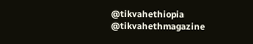@tikvahethiopia @tikvahethmagazine